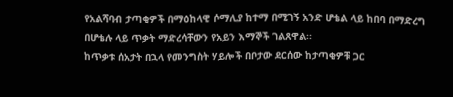የአልሻባብ ታጣቂዎች በማዕከላዊ ሶማሊያ ከተማ በሚገኝ አንድ ሆቴል ላይ ከበባ በማድረግ በሆቴሉ ላይ ጥቃት ማድረሳቸውን የአይን እማኞች ገልጸዋል፡፡
ከጥቃቱ ሰአታት በኋላ የመንግስት ሃይሎች በቦታው ደርሰው ከታጣቂዎቹ ጋር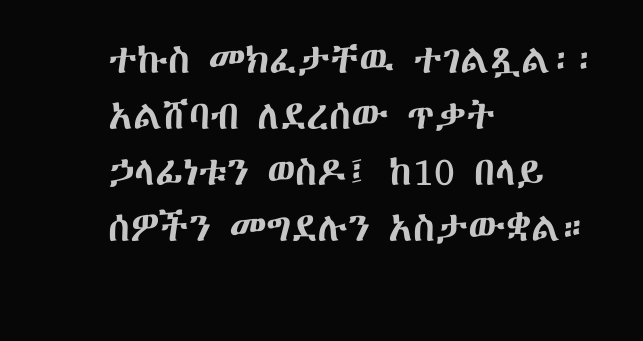ተኩስ መክፈታቸዉ ተገልጿል፡፡
አልሸባብ ለደረሰው ጥቃት ኃላፊነቱን ወስዶ፤ ከ10 በላይ ሰዎችን መግደሉን አስታውቋል።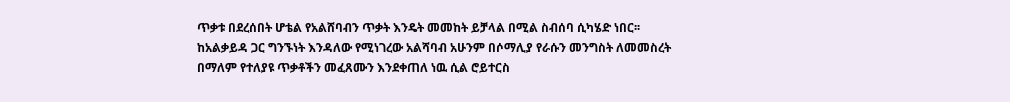ጥቃቱ በደረሰበት ሆቴል የአልሸባብን ጥቃት እንዴት መመከት ይቻላል በሚል ስብሰባ ሲካሄድ ነበር፡፡
ከአልቃይዳ ጋር ግንኙነት እንዳለው የሚነገረው አልሻባብ አሁንም በሶማሊያ የራሱን መንግስት ለመመስረት በማለም የተለያዩ ጥቃቶችን መፈጸሙን እንደቀጠለ ነዉ ሲል ሮይተርስ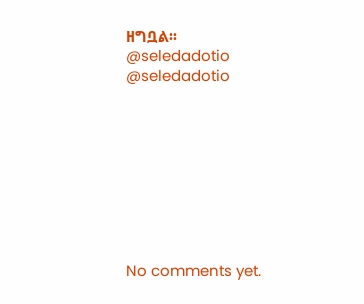ዘግቧል፡፡
@seledadotio
@seledadotio









No comments yet.